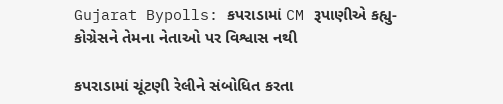Gujarat Bypolls: કપરાડામાં CM રૂપાણીએ કહ્યુ- કોગ્રેસને તેમના નેતાઓ પર વિશ્વાસ નથી

કપરાડામાં ચૂંટણી રેલીને સંબોધિત કરતા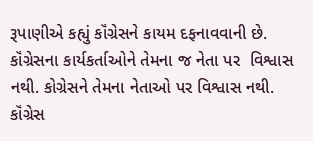રૂપાણીએ કહ્યું કૉંગ્રેસને કાયમ દફનાવવાની છે. કૉંગ્રેસના કાર્યકર્તાઓને તેમના જ નેતા પર  વિશ્વાસ નથી. કોગ્રેસને તેમના નેતાઓ પર વિશ્વાસ નથી. કૉંગ્રેસ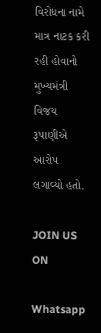વિરોધના નામે માત્ર નાટક કરી રહી હોવાનો મુખ્યમંત્રી વિજય રૂપાણીએ આરોપ લગાવ્યો હતો.

JOIN US ON

Whatsapp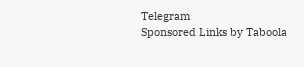Telegram
Sponsored Links by Taboola